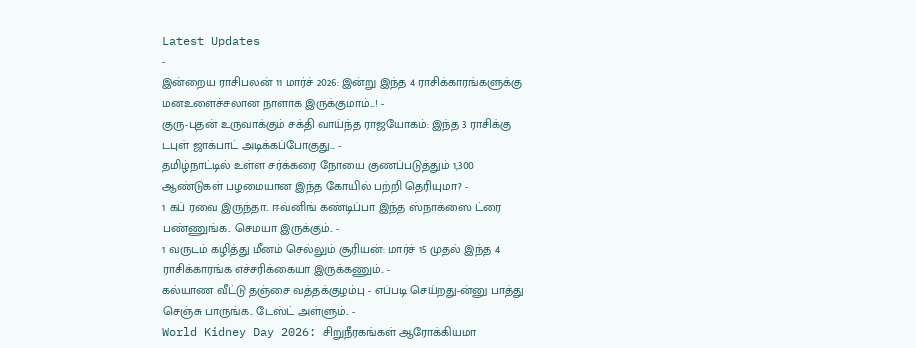Latest Updates
-
இன்றைய ராசிபலன் 11 மார்ச் 2026: இன்று இந்த 4 ராசிக்காரங்களுக்கு மனஉளைச்சலான நாளாக இருக்குமாம்...! -
குரு-புதன் உருவாக்கும் சக்தி வாய்ந்த ராஜயோகம்: இந்த 3 ராசிக்கு டபுள் ஜாக்பாட் அடிக்கப்போகுது... -
தமிழ்நாட்டில் உள்ள சர்க்கரை நோயை குணப்படுத்தும் 1,300 ஆண்டுகள் பழமையான இந்த கோயில் பற்றி தெரியுமா? -
1 கப் ரவை இருந்தா.. ஈவ்னிங் கண்டிப்பா இந்த ஸ்நாக்ஸை ட்ரை பண்ணுங்க.. செமயா இருக்கும்.. -
1 வருடம் கழித்து மீனம் செல்லும் சூரியன்: மார்ச் 15 முதல் இந்த 4 ராசிக்காரங்க எச்சரிக்கையா இருக்கணும்.. -
கல்யாண வீட்டு தஞ்சை வத்தக்குழம்பு - எப்படி செய்றது-ன்னு பாத்து செஞ்சு பாருங்க.. டேஸ்ட் அள்ளும்.. -
World Kidney Day 2026: சிறுநீரகங்கள் ஆரோக்கியமா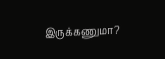இருக்கணுமா?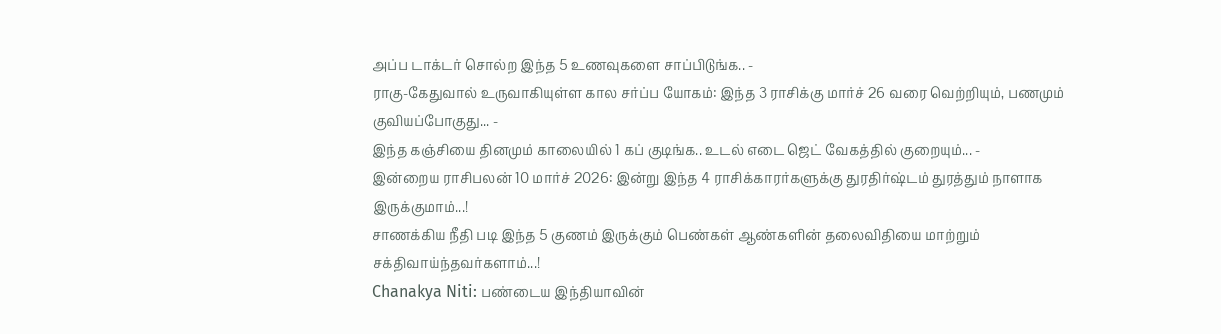அப்ப டாக்டர் சொல்ற இந்த 5 உணவுகளை சாப்பிடுங்க.. -
ராகு-கேதுவால் உருவாகியுள்ள கால சர்ப்ப யோகம்: இந்த 3 ராசிக்கு மார்ச் 26 வரை வெற்றியும், பணமும் குவியப்போகுது... -
இந்த கஞ்சியை தினமும் காலையில் 1 கப் குடிங்க.. உடல் எடை ஜெட் வேகத்தில் குறையும்... -
இன்றைய ராசிபலன் 10 மார்ச் 2026: இன்று இந்த 4 ராசிக்காரர்களுக்கு துரதிர்ஷ்டம் துரத்தும் நாளாக இருக்குமாம்...!
சாணக்கிய நீதி படி இந்த 5 குணம் இருக்கும் பெண்கள் ஆண்களின் தலைவிதியை மாற்றும் சக்திவாய்ந்தவர்களாம்...!
Chanakya Niti: பண்டைய இந்தியாவின்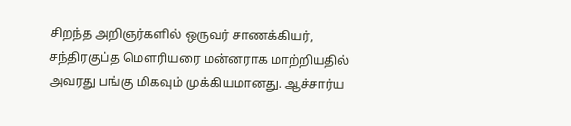சிறந்த அறிஞர்களில் ஒருவர் சாணக்கியர், சந்திரகுப்த மௌரியரை மன்னராக மாற்றியதில் அவரது பங்கு மிகவும் முக்கியமானது. ஆச்சார்ய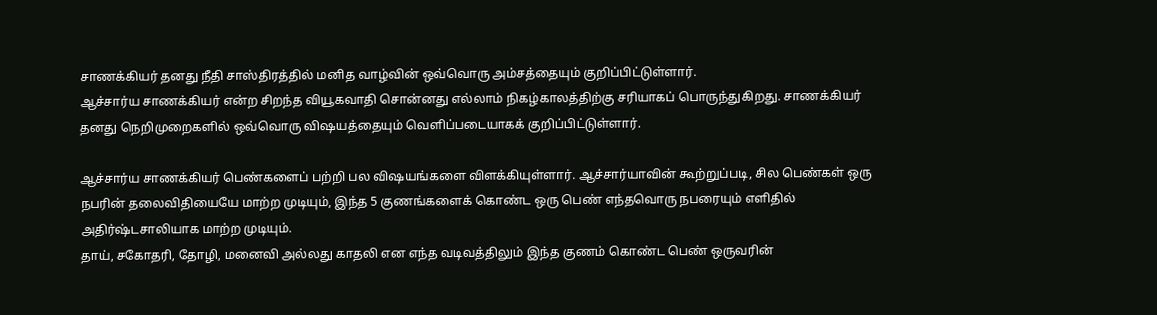சாணக்கியர் தனது நீதி சாஸ்திரத்தில் மனித வாழ்வின் ஒவ்வொரு அம்சத்தையும் குறிப்பிட்டுள்ளார்.
ஆச்சார்ய சாணக்கியர் என்ற சிறந்த வியூகவாதி சொன்னது எல்லாம் நிகழ்காலத்திற்கு சரியாகப் பொருந்துகிறது. சாணக்கியர் தனது நெறிமுறைகளில் ஒவ்வொரு விஷயத்தையும் வெளிப்படையாகக் குறிப்பிட்டுள்ளார்.

ஆச்சார்ய சாணக்கியர் பெண்களைப் பற்றி பல விஷயங்களை விளக்கியுள்ளார். ஆச்சார்யாவின் கூற்றுப்படி, சில பெண்கள் ஒரு நபரின் தலைவிதியையே மாற்ற முடியும், இந்த 5 குணங்களைக் கொண்ட ஒரு பெண் எந்தவொரு நபரையும் எளிதில் அதிர்ஷ்டசாலியாக மாற்ற முடியும்.
தாய், சகோதரி, தோழி, மனைவி அல்லது காதலி என எந்த வடிவத்திலும் இந்த குணம் கொண்ட பெண் ஒருவரின்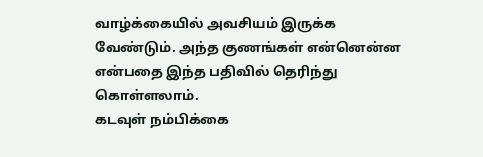வாழ்க்கையில் அவசியம் இருக்க வேண்டும். அந்த குணங்கள் என்னென்ன என்பதை இந்த பதிவில் தெரிந்து கொள்ளலாம்.
கடவுள் நம்பிக்கை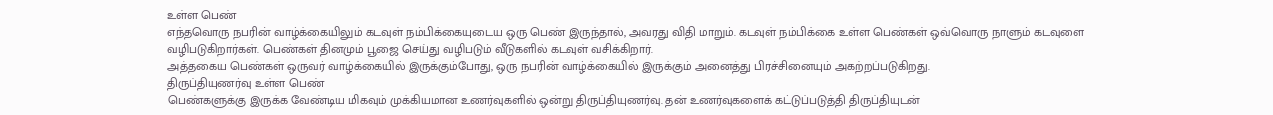உள்ள பெண்
எந்தவொரு நபரின் வாழ்க்கையிலும் கடவுள் நம்பிக்கையுடைய ஒரு பெண் இருந்தால், அவரது விதி மாறும். கடவுள் நம்பிக்கை உள்ள பெண்கள் ஒவ்வொரு நாளும் கடவுளை வழிபடுகிறார்கள். பெண்கள் தினமும் பூஜை செய்து வழிபடும் வீடுகளில் கடவுள் வசிக்கிறார்.
அத்தகைய பெண்கள் ஒருவர் வாழ்க்கையில் இருக்கும்போது, ஒரு நபரின் வாழ்க்கையில் இருக்கும் அனைத்து பிரச்சினையும் அகற்றப்படுகிறது.
திருப்தியுணர்வு உள்ள பெண்
பெண்களுக்கு இருக்க வேண்டிய மிகவும் முக்கியமான உணர்வுகளில் ஒன்று திருப்தியுணர்வு. தன் உணர்வுகளைக் கட்டுப்படுத்தி திருப்தியுடன்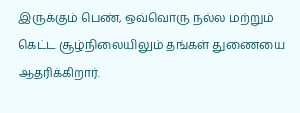இருக்கும் பெண், ஒவ்வொரு நல்ல மற்றும் கெட்ட சூழ்நிலையிலும் தங்கள் துணையை ஆதரிக்கிறார்.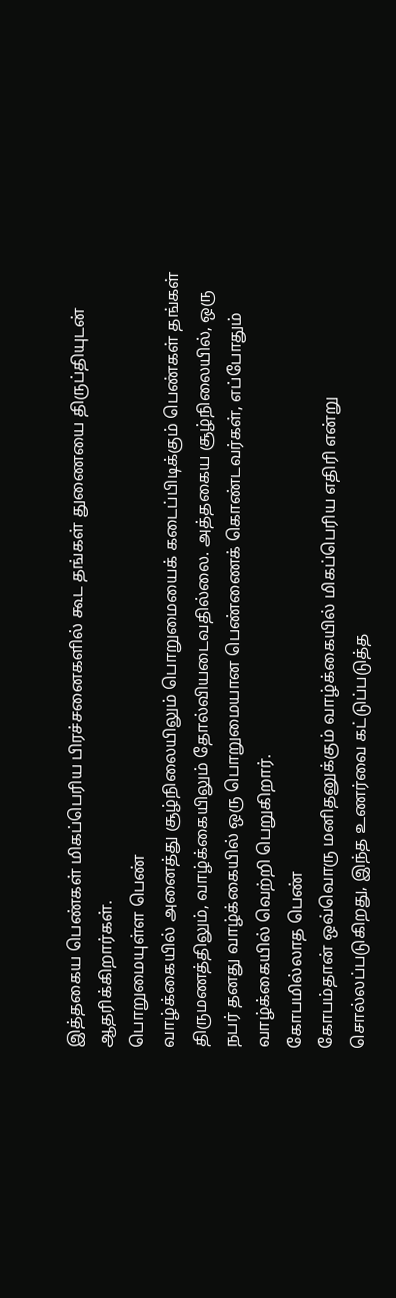இத்தகைய பெண்கள் மிகப்பெரிய பிரச்சனைகளில் கூட தங்கள் துணையை திருப்தியுடன் ஆதரிக்கிறார்கள்.
பொறுமையுள்ள பெண்
வாழ்க்கையில் அனைத்து சூழ்நிலையிலும் பொறுமையைக் கடைப்பிடிக்கும் பெண்கள் தங்கள் திருமணத்திலும், வாழ்க்கையிலும் தோல்வியடைவதில்லை. அத்தகைய சூழ்நிலையில், ஒரு நபர் தனது வாழ்க்கையில் ஒரு பொறுமையான பெண்ணைக் கொண்டவர்கள், எப்போதும் வாழ்க்கையில் வெற்றி பெறுகிறார்.
கோபமில்லாத பெண்
கோபம்தான் ஒவ்வொரு மனிதனுக்கும் வாழ்க்கையில் மிகப்பெரிய எதிரி என்று சொல்லப்படுகிறது, இந்த உணர்வை கட்டுப்படுத்த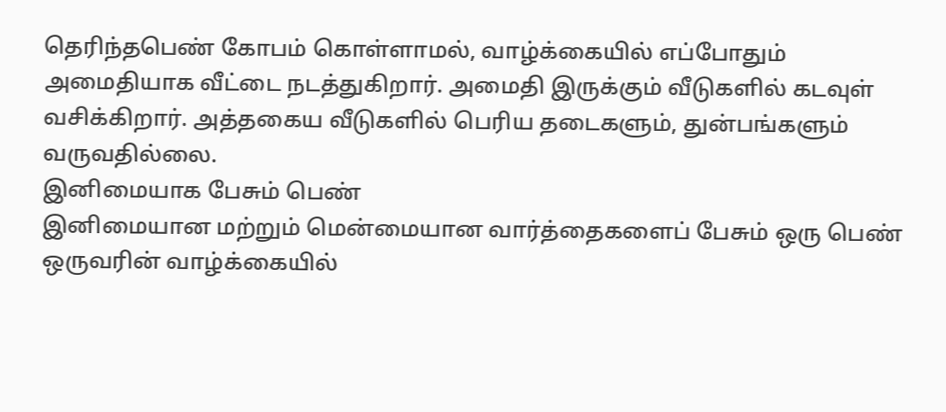தெரிந்தபெண் கோபம் கொள்ளாமல், வாழ்க்கையில் எப்போதும் அமைதியாக வீட்டை நடத்துகிறார். அமைதி இருக்கும் வீடுகளில் கடவுள் வசிக்கிறார். அத்தகைய வீடுகளில் பெரிய தடைகளும், துன்பங்களும் வருவதில்லை.
இனிமையாக பேசும் பெண்
இனிமையான மற்றும் மென்மையான வார்த்தைகளைப் பேசும் ஒரு பெண் ஒருவரின் வாழ்க்கையில்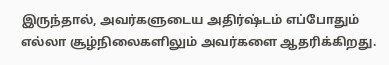இருந்தால், அவர்களுடைய அதிர்ஷ்டம் எப்போதும் எல்லா சூழ்நிலைகளிலும் அவர்களை ஆதரிக்கிறது.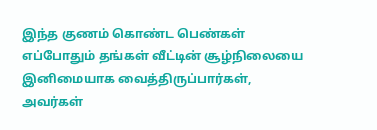இந்த குணம் கொண்ட பெண்கள் எப்போதும் தங்கள் வீட்டின் சூழ்நிலையை இனிமையாக வைத்திருப்பார்கள், அவர்கள்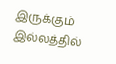இருக்கும் இல்லத்தில்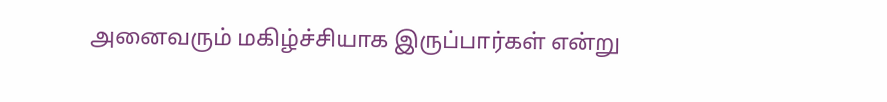அனைவரும் மகிழ்ச்சியாக இருப்பார்கள் என்று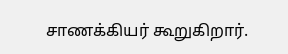சாணக்கியர் கூறுகிறார்.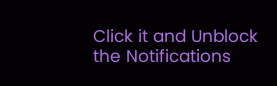Click it and Unblock the Notifications